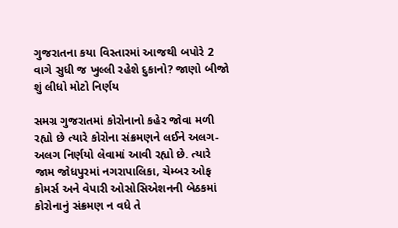ગુજરાતના કયા વિસ્તારમાં આજથી બપોરે 2 વાગે સુધી જ ખુલ્લી રહેશે દુકાનો? જાણો બીજો શું લીધો મોટો નિર્ણય

સમગ્ર ગુજરાતમાં કોરોનાનો કહેર જોવા મળી રહ્યો છે ત્યારે કોરોના સંક્રમણને લઈને અલગ-અલગ નિર્ણયો લેવામાં આવી રહ્યો છે. ત્યારે જામ જોધપુરમાં નગરાપાલિકા, ચેમ્બર ઓફ કોમર્સ અને વેપારી ઓસોસિએશનની બેઠકમાં કોરોનાનું સંક્રમણ ન વધે તે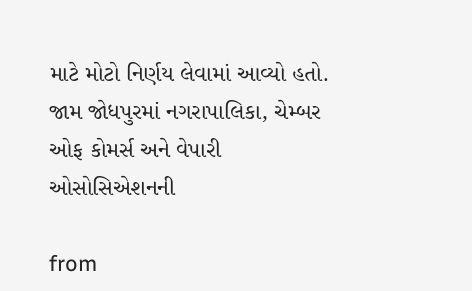માટે મોટો નિર્ણય લેવામાં આવ્યો હતો. જામ જોધપુરમાં નગરાપાલિકા, ચેમ્બર ઓફ કોમર્સ અને વેપારી ઓસોસિએશનની

from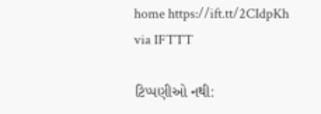home https://ift.tt/2CIdpKh
via IFTTT

ટિપ્પણીઓ નથી: